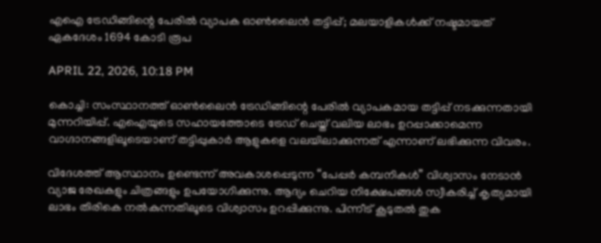എഐ ട്രേഡിങ്ങിന്റെ പേരിൽ വ്യാപക ഓൺലൈൻ തട്ടിപ്പ്; മലയാളികൾക്ക് നഷ്ടമായത് ഏകദേശം 1694 കോടി രൂപ

APRIL 22, 2026, 10:18 PM

കൊച്ചി: സംസ്ഥാനത്ത് ഓൺലൈൻ ട്രേഡിങ്ങിന്റെ പേരിൽ വ്യാപകമായ തട്ടിപ്പ് നടക്കുന്നതായി മുന്നറിയിപ്പ്. എഐയുടെ സഹായത്തോടെ ട്രേഡ് ചെയ്ത് വലിയ ലാഭം ഉറപ്പാക്കാമെന്ന വാഗ്ദാനങ്ങളിലൂടെയാണ് തട്ടിപ്പുകാർ ആളുകളെ വലയിലാക്കുന്നത് എന്നാണ് ലഭിക്കുന്ന വിവരം.

വിദേശത്ത് ആസ്ഥാനം ഉണ്ടെന്ന് അവകാശപ്പെടുന്ന “പേപ്പർ കമ്പനികൾ” വിശ്വാസം നേടാൻ വ്യാജ രേഖകളും ചിത്രങ്ങളും ഉപയോഗിക്കുന്നു. ആദ്യം ചെറിയ നിക്ഷേപങ്ങൾ സ്വീകരിച്ച് കൃത്യമായി ലാഭം തിരികെ നൽകുന്നതിലൂടെ വിശ്വാസം ഉറപ്പിക്കുന്നു. പിന്നീട് കൂടുതൽ തുക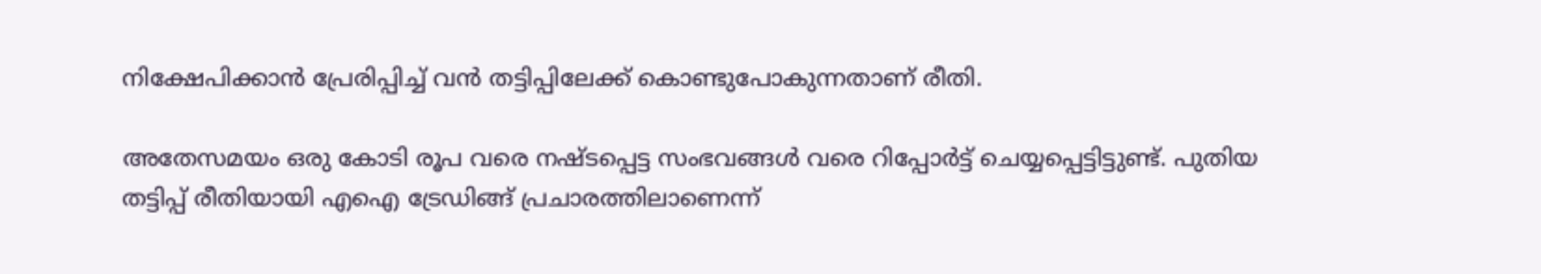നിക്ഷേപിക്കാൻ പ്രേരിപ്പിച്ച് വൻ തട്ടിപ്പിലേക്ക് കൊണ്ടുപോകുന്നതാണ് രീതി.

അതേസമയം ഒരു കോടി രൂപ വരെ നഷ്ടപ്പെട്ട സംഭവങ്ങൾ വരെ റിപ്പോർട്ട് ചെയ്യപ്പെട്ടിട്ടുണ്ട്. പുതിയ തട്ടിപ്പ് രീതിയായി എഐ ട്രേഡിങ്ങ് പ്രചാരത്തിലാണെന്ന്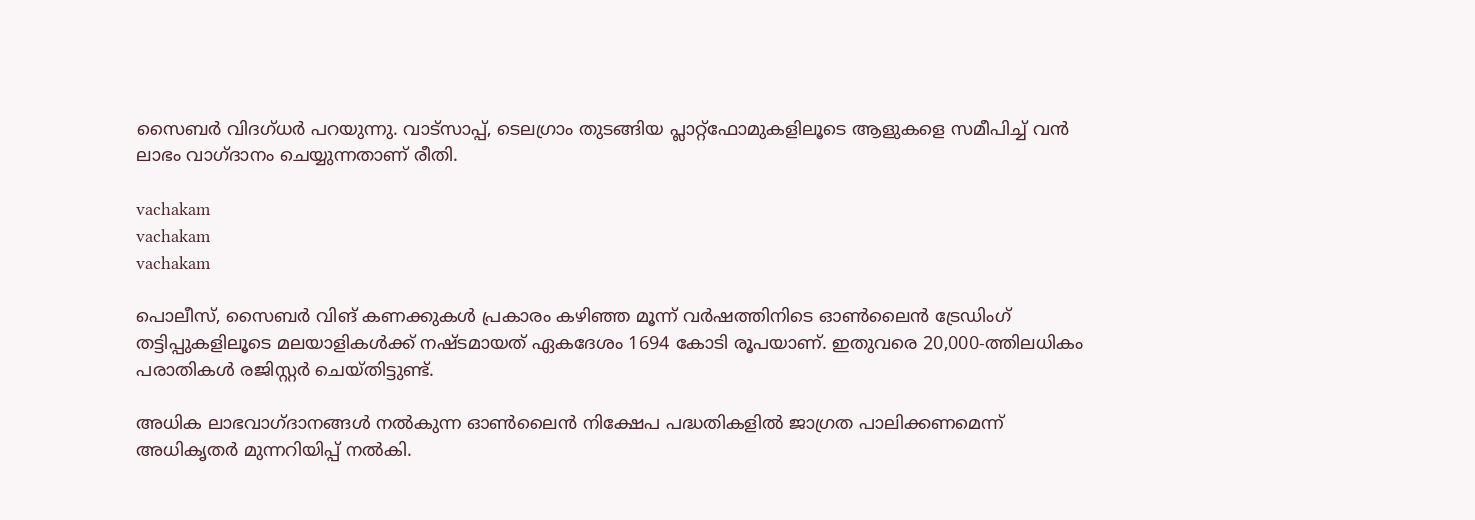സൈബർ വിദഗ്ധർ പറയുന്നു. വാട്‌സാപ്പ്, ടെലഗ്രാം തുടങ്ങിയ പ്ലാറ്റ്ഫോമുകളിലൂടെ ആളുകളെ സമീപിച്ച് വൻ ലാഭം വാഗ്ദാനം ചെയ്യുന്നതാണ് രീതി.

vachakam
vachakam
vachakam

പൊലീസ്, സൈബർ വിങ് കണക്കുകൾ പ്രകാരം കഴിഞ്ഞ മൂന്ന് വർഷത്തിനിടെ ഓൺലൈൻ ട്രേഡിംഗ് തട്ടിപ്പുകളിലൂടെ മലയാളികൾക്ക് നഷ്ടമായത് ഏകദേശം 1694 കോടി രൂപയാണ്. ഇതുവരെ 20,000-ത്തിലധികം പരാതികൾ രജിസ്റ്റർ ചെയ്തിട്ടുണ്ട്.

അധിക ലാഭവാഗ്ദാനങ്ങൾ നൽകുന്ന ഓൺലൈൻ നിക്ഷേപ പദ്ധതികളിൽ ജാഗ്രത പാലിക്കണമെന്ന് അധികൃതർ മുന്നറിയിപ്പ് നൽകി.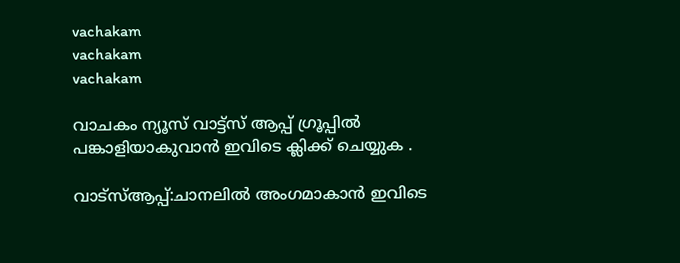vachakam
vachakam
vachakam

വാചകം ന്യൂസ് വാട്ട്സ് ആപ്പ് ഗ്രൂപ്പിൽ പങ്കാളിയാകുവാൻ ഇവിടെ ക്ലിക്ക് ചെയ്യുക .

വാട്സ്ആപ്പ്:ചാനലിൽ അംഗമാകാൻ ഇവിടെ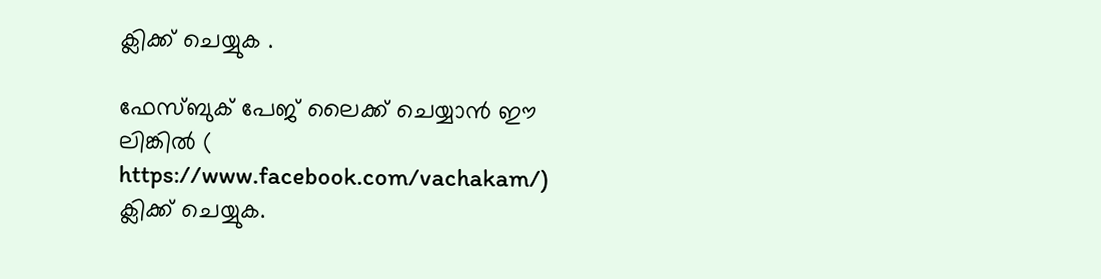ക്ലിക്ക് ചെയ്യുക .

ഫേസ്ബുക് പേജ് ലൈക്ക് ചെയ്യാൻ ഈ ലിങ്കിൽ (
https://www.facebook.com/vachakam/) ക്ലിക്ക് ചെയ്യുക.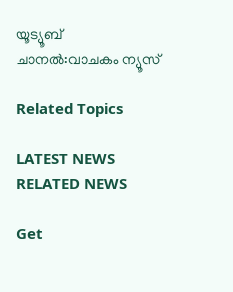യൂട്യൂബ് ചാനൽ:വാചകം ന്യൂസ്

Related Topics

LATEST NEWS
RELATED NEWS

Get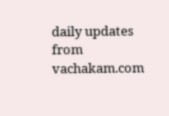daily updates from vachakam.com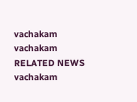vachakam
vachakam
RELATED NEWS
vachakam